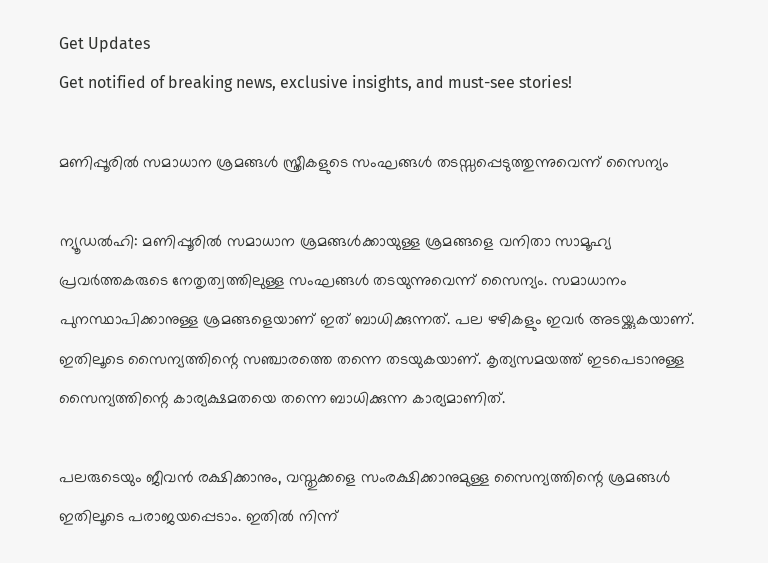Get Updates
Get notified of breaking news, exclusive insights, and must-see stories!

മണിപ്പൂരില്‍ സമാധാന ശ്രമങ്ങള്‍ സ്ത്രീകളുടെ സംഘങ്ങള്‍ തടസ്സപ്പെടുത്തുന്നുവെന്ന് സൈന്യം

ന്യൂഡല്‍ഹി: മണിപ്പൂരില്‍ സമാധാന ശ്രമങ്ങള്‍ക്കായുള്ള ശ്രമങ്ങളെ വനിതാ സാമൂഹ്യ പ്രവര്‍ത്തകരുടെ നേതൃത്വത്തിലുള്ള സംഘങ്ങള്‍ തടയുന്നുവെന്ന് സൈന്യം. സമാധാനം പുനസ്ഥാപിക്കാനുള്ള ശ്രമങ്ങളെയാണ് ഇത് ബാധിക്കുന്നത്. പല ഴഴികളും ഇവര്‍ അടയ്ക്കുകയാണ്. ഇതിലൂടെ സൈന്യത്തിന്റെ സഞ്ചാരത്തെ തന്നെ തടയുകയാണ്. കൃത്യസമയത്ത് ഇടപെടാനുള്ള സൈന്യത്തിന്റെ കാര്യക്ഷമതയെ തന്നെ ബാധിക്കുന്ന കാര്യമാണിത്.

പലരുടെയും ജീവന്‍ രക്ഷിക്കാനും, വസ്തുക്കളെ സംരക്ഷിക്കാനുമുള്ള സൈന്യത്തിന്റെ ശ്രമങ്ങള്‍ ഇതിലൂടെ പരാജയപ്പെടാം. ഇതില്‍ നിന്ന്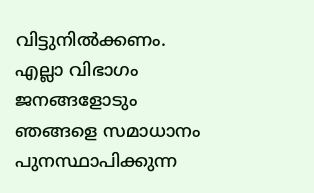വിട്ടുനില്‍ക്കണം. എല്ലാ വിഭാഗം ജനങ്ങളോടും ഞങ്ങളെ സമാധാനം പുനസ്ഥാപിക്കുന്ന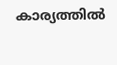കാര്യത്തില്‍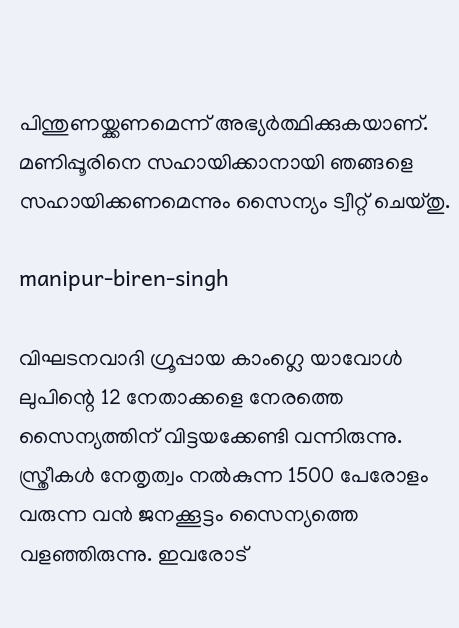പിന്തുണയ്ക്കണമെന്ന് അഭ്യര്‍ത്ഥിക്കുകയാണ്. മണിപ്പൂരിനെ സഹായിക്കാനായി ഞങ്ങളെ സഹായിക്കണമെന്നും സൈന്യം ട്വീറ്റ് ചെയ്തു.

manipur-biren-singh

വിഘടനവാദി ഗ്രൂപ്പായ കാംഗ്ലെ യാവോള്‍ ലുപിന്റെ 12 നേതാക്കളെ നേരത്തെ സൈന്യത്തിന് വിട്ടയക്കേണ്ടി വന്നിരുന്നു. സ്ത്രീകള്‍ നേതൃത്വം നല്‍കുന്ന 1500 പേരോളം വരുന്ന വന്‍ ജനക്കൂട്ടം സൈന്യത്തെ വളഞ്ഞിരുന്നു. ഇവരോട്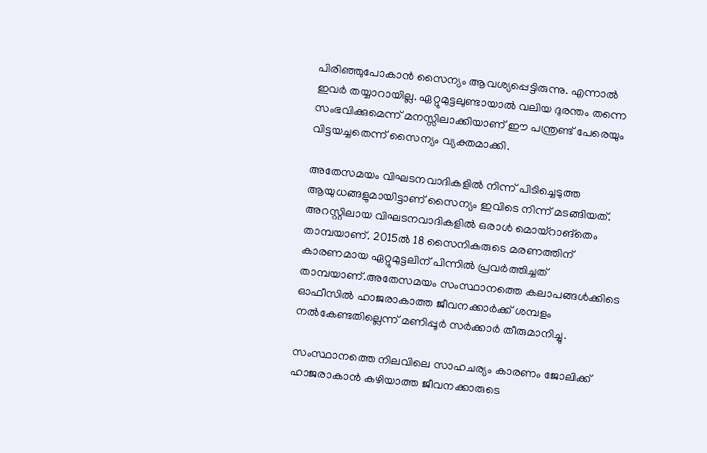പിരിഞ്ഞുപോകാന്‍ സൈന്യം ആവശ്യപ്പെട്ടിരുന്നു. എന്നാല്‍ ഇവര്‍ തയ്യാറായില്ല. ഏറ്റുമുട്ടലുണ്ടായാല്‍ വലിയ ദുരന്തം തന്നെ സംഭവിക്കുമെന്ന് മനസ്സിലാക്കിയാണ് ഈ പന്ത്രണ്ട് പേരെയും വിട്ടയച്ചതെന്ന് സൈന്യം വ്യക്തമാക്കി.

അതേസമയം വിഘടനവാദികളില്‍ നിന്ന് പിടിച്ചെടുത്ത ആയുധങ്ങളുമായിട്ടാണ് സൈന്യം ഇവിടെ നിന്ന് മടങ്ങിയത്. അറസ്റ്റിലായ വിഘടനവാദികളില്‍ ഒരാള്‍ മൊയ്‌റാങ്‌തെം താമ്പയാണ്. 2015ല്‍ 18 സൈനികരുടെ മരണത്തിന് കാരണമായ ഏറ്റുമുട്ടലിന് പിന്നില്‍ പ്രവര്‍ത്തിച്ചത് താമ്പയാണ്.അതേസമയം സംസ്ഥാനത്തെ കലാപങ്ങള്‍ക്കിടെ ഓഫീസില്‍ ഹാജരാകാത്ത ജീവനക്കാര്‍ക്ക് ശമ്പളം നല്‍കേണ്ടതില്ലെന്ന് മണിപ്പൂര്‍ സര്‍ക്കാര്‍ തീരുമാനിച്ചു.

സംസ്ഥാനത്തെ നിലവിലെ സാഹചര്യം കാരണം ജോലിക്ക് ഹാജരാകാന്‍ കഴിയാത്ത ജീവനക്കാരുടെ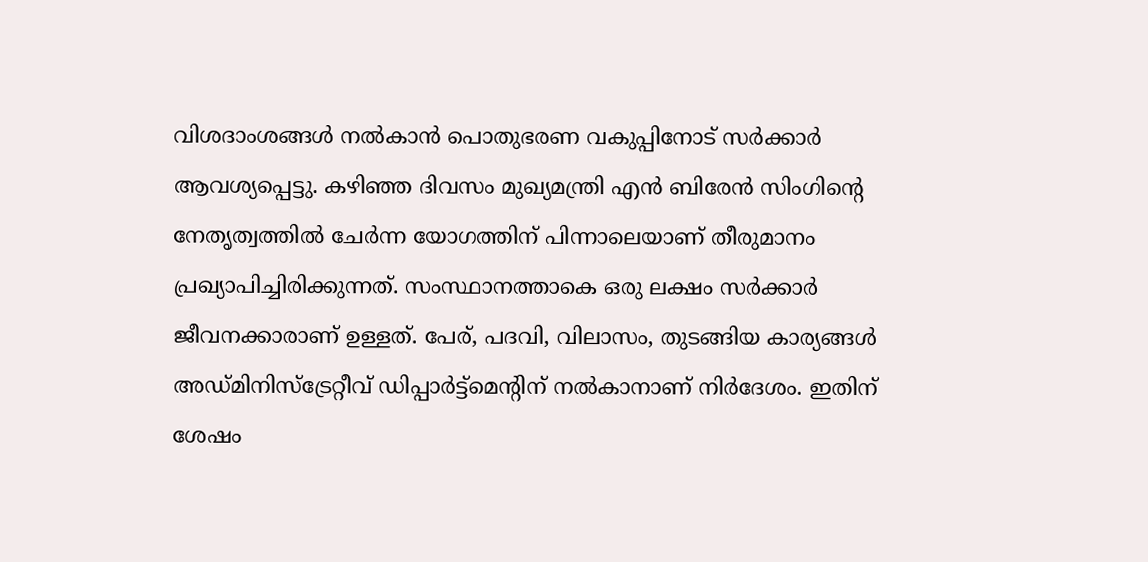വിശദാംശങ്ങള്‍ നല്‍കാന്‍ പൊതുഭരണ വകുപ്പിനോട് സര്‍ക്കാര്‍ ആവശ്യപ്പെട്ടു. കഴിഞ്ഞ ദിവസം മുഖ്യമന്ത്രി എന്‍ ബിരേന്‍ സിംഗിന്റെ നേതൃത്വത്തില്‍ ചേര്‍ന്ന യോഗത്തിന് പിന്നാലെയാണ് തീരുമാനം പ്രഖ്യാപിച്ചിരിക്കുന്നത്. സംസ്ഥാനത്താകെ ഒരു ലക്ഷം സര്‍ക്കാര്‍ ജീവനക്കാരാണ് ഉള്ളത്. പേര്, പദവി, വിലാസം, തുടങ്ങിയ കാര്യങ്ങള്‍ അഡ്മിനിസ്‌ട്രേറ്റീവ് ഡിപ്പാര്‍ട്ട്‌മെന്റിന് നല്‍കാനാണ് നിര്‍ദേശം. ഇതിന് ശേഷം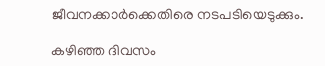ജീവനക്കാര്‍ക്കെതിരെ നടപടിയെടുക്കും.

കഴിഞ്ഞ ദിവസം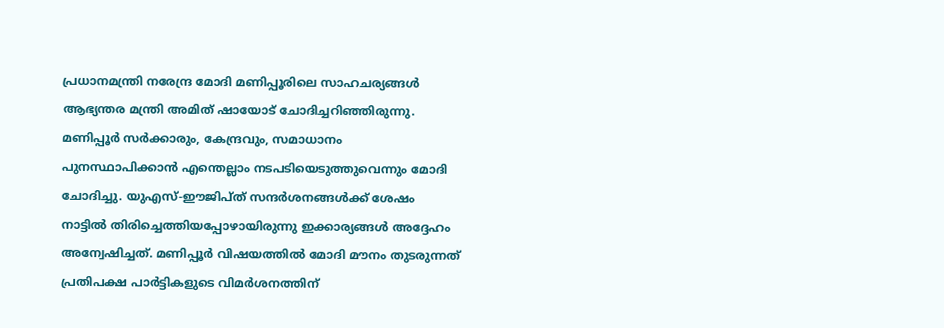പ്രധാനമന്ത്രി നരേന്ദ്ര മോദി മണിപ്പൂരിലെ സാഹചര്യങ്ങള്‍ ആഭ്യന്തര മന്ത്രി അമിത് ഷായോട് ചോദിച്ചറിഞ്ഞിരുന്നു. മണിപ്പൂര്‍ സര്‍ക്കാരും, കേന്ദ്രവും, സമാധാനം പുനസ്ഥാപിക്കാന്‍ എന്തെല്ലാം നടപടിയെടുത്തുവെന്നും മോദി ചോദിച്ചു. യുഎസ്-ഈജിപ്ത് സന്ദര്‍ശനങ്ങള്‍ക്ക് ശേഷം നാട്ടില്‍ തിരിച്ചെത്തിയപ്പോഴായിരുന്നു ഇക്കാര്യങ്ങള്‍ അദ്ദേഹം അന്വേഷിച്ചത്. മണിപ്പൂര്‍ വിഷയത്തില്‍ മോദി മൗനം തുടരുന്നത് പ്രതിപക്ഷ പാര്‍ട്ടികളുടെ വിമര്‍ശനത്തിന്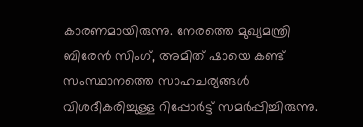കാരണമായിരുന്നു. നേരത്തെ മുഖ്യമന്ത്രി ബിരേന്‍ സിംഗ്, അമിത് ഷായെ കണ്ട് സംസ്ഥാനത്തെ സാഹചര്യങ്ങള്‍ വിശദീകരിച്ചുള്ള റിപ്പോര്‍ട്ട് സമര്‍പ്പിച്ചിരുന്നു.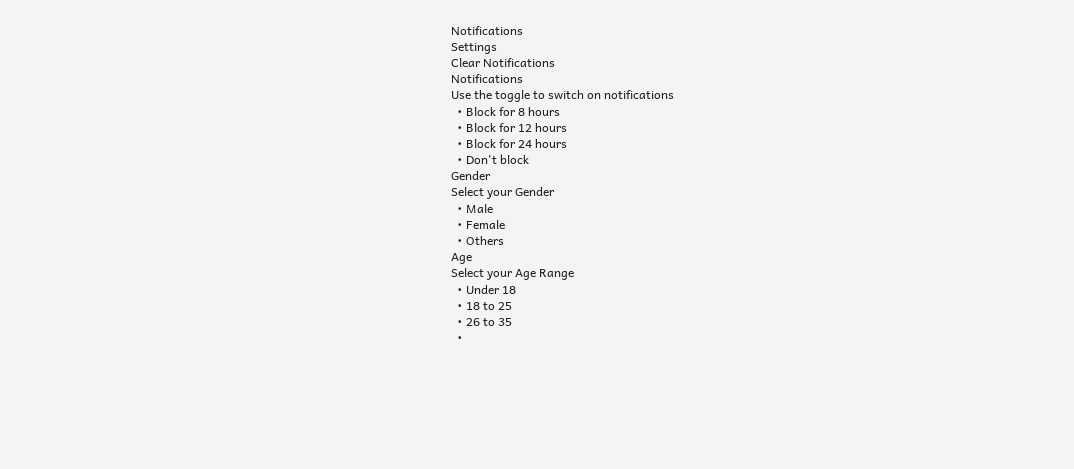Notifications
Settings
Clear Notifications
Notifications
Use the toggle to switch on notifications
  • Block for 8 hours
  • Block for 12 hours
  • Block for 24 hours
  • Don't block
Gender
Select your Gender
  • Male
  • Female
  • Others
Age
Select your Age Range
  • Under 18
  • 18 to 25
  • 26 to 35
  •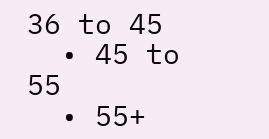36 to 45
  • 45 to 55
  • 55+